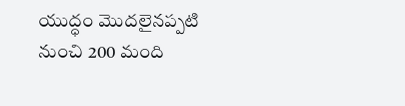యుద్ధం మొదలైనప్పటి నుంచి 200 మంది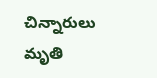చిన్నారులు మృతి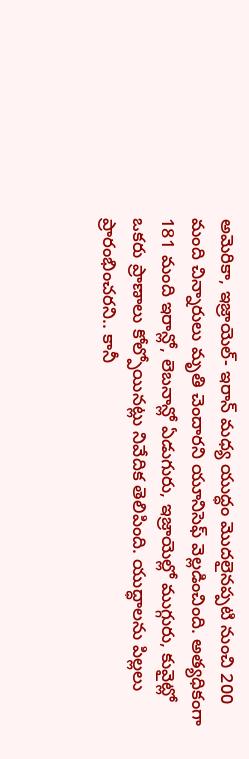అమెరికా, ఇజ్రాయెల్- ఇరాన్ మధ్య యుద్ధం మొదలైనప్పటి నుంచి 200 మంది చిన్నారులు మృతి చెందారని యూనిసెఫ్ వెల్లడించింది. అత్యధికంగా 181 మంది ఇరాన్లో, లెబనాన్లో ఏడుగురు, ఇజ్రాయెల్లో ముగ్గురు, కువైట్లో ఒకరు ప్రాణాలు కోల్పోయినట్లు నివేదిక తెలిపింది. యుద్ధాలను పిల్లలు ప్రారంభించరని.. కానీ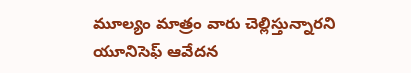మూల్యం మాత్రం వారు చెల్లిస్తున్నారని యూనిసెఫ్ ఆవేదన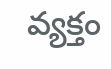వ్యక్తం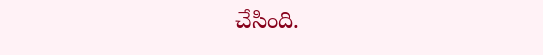చేసింది.